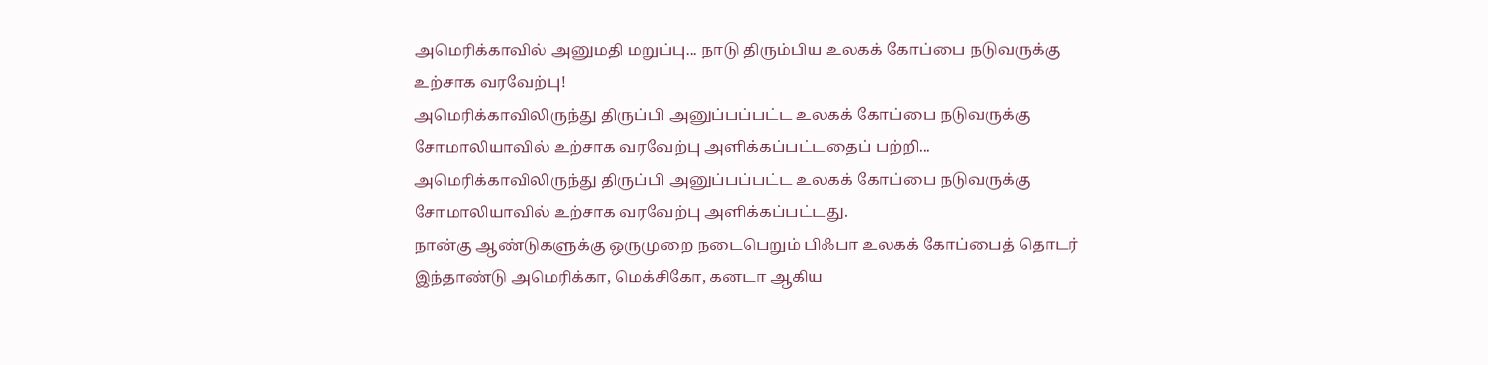அமெரிக்காவில் அனுமதி மறுப்பு... நாடு திரும்பிய உலகக் கோப்பை நடுவருக்கு உற்சாக வரவேற்பு!
அமெரிக்காவிலிருந்து திருப்பி அனுப்பப்பட்ட உலகக் கோப்பை நடுவருக்கு சோமாலியாவில் உற்சாக வரவேற்பு அளிக்கப்பட்டதைப் பற்றி...
அமெரிக்காவிலிருந்து திருப்பி அனுப்பப்பட்ட உலகக் கோப்பை நடுவருக்கு சோமாலியாவில் உற்சாக வரவேற்பு அளிக்கப்பட்டது.
நான்கு ஆண்டுகளுக்கு ஒருமுறை நடைபெறும் பிஃபா உலகக் கோப்பைத் தொடர் இந்தாண்டு அமெரிக்கா, மெக்சிகோ, கனடா ஆகிய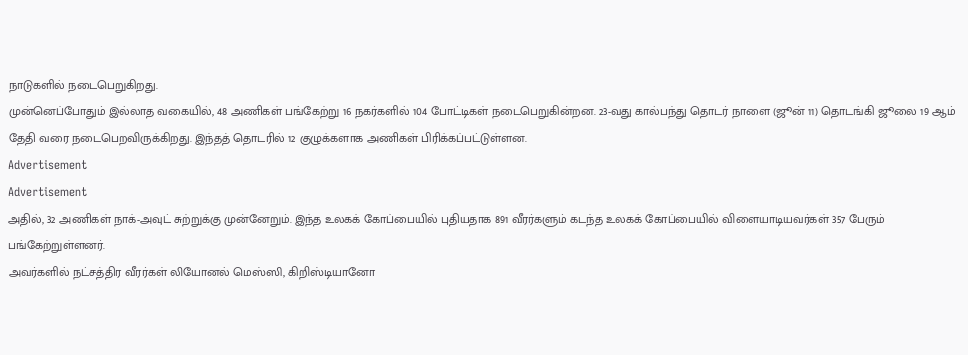நாடுகளில் நடைபெறுகிறது.
முன்னெப்போதும் இல்லாத வகையில், 48 அணிகள் பங்கேற்று 16 நகர்களில் 104 போட்டிகள் நடைபெறுகின்றன. 23-வது கால்பந்து தொடர் நாளை (ஜூன் 11) தொடங்கி ஜூலை 19 ஆம் தேதி வரை நடைபெறவிருக்கிறது. இந்தத் தொடரில் 12 குழுக்களாக அணிகள் பிரிக்கப்பட்டுள்ளன.
Advertisement
Advertisement
அதில், 32 அணிகள் நாக்-அவுட் சுற்றுக்கு முன்னேறும். இந்த உலகக் கோப்பையில் புதியதாக 891 வீரர்களும் கடந்த உலகக் கோப்பையில் விளையாடியவர்கள் 357 பேரும் பங்கேற்றுள்ளனர்.
அவர்களில் நட்சத்திர வீரர்கள் லியோனல் மெஸ்ஸி, கிறிஸ்டியானோ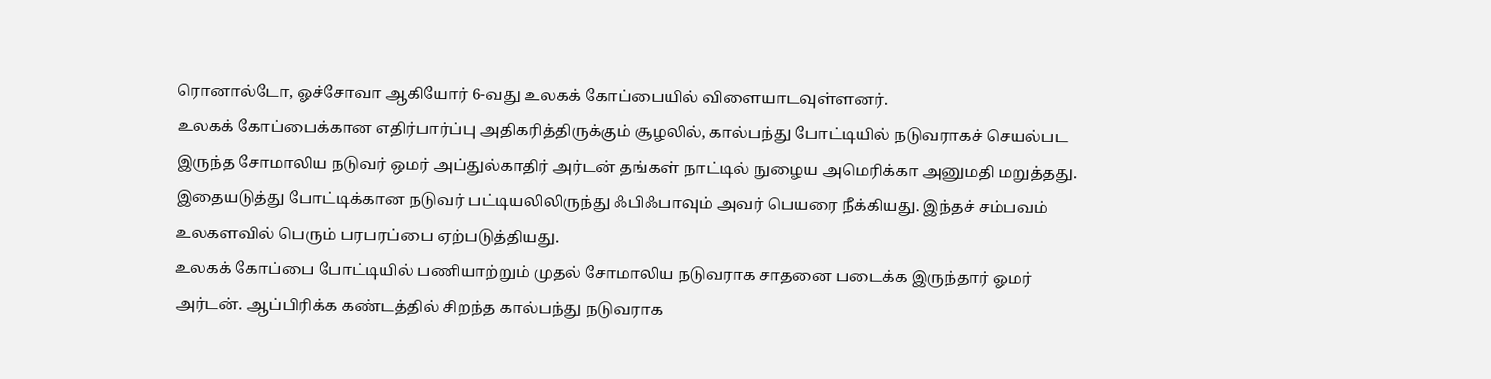ரொனால்டோ, ஓச்சோவா ஆகியோர் 6-வது உலகக் கோப்பையில் விளையாடவுள்ளனர்.
உலகக் கோப்பைக்கான எதிர்பார்ப்பு அதிகரித்திருக்கும் சூழலில், கால்பந்து போட்டியில் நடுவராகச் செயல்பட இருந்த சோமாலிய நடுவர் ஒமர் அப்துல்காதிர் அர்டன் தங்கள் நாட்டில் நுழைய அமெரிக்கா அனுமதி மறுத்தது. இதையடுத்து போட்டிக்கான நடுவர் பட்டியலிலிருந்து ஃபிஃபாவும் அவர் பெயரை நீக்கியது. இந்தச் சம்பவம் உலகளவில் பெரும் பரபரப்பை ஏற்படுத்தியது.
உலகக் கோப்பை போட்டியில் பணியாற்றும் முதல் சோமாலிய நடுவராக சாதனை படைக்க இருந்தார் ஓமர் அர்டன். ஆப்பிரிக்க கண்டத்தில் சிறந்த கால்பந்து நடுவராக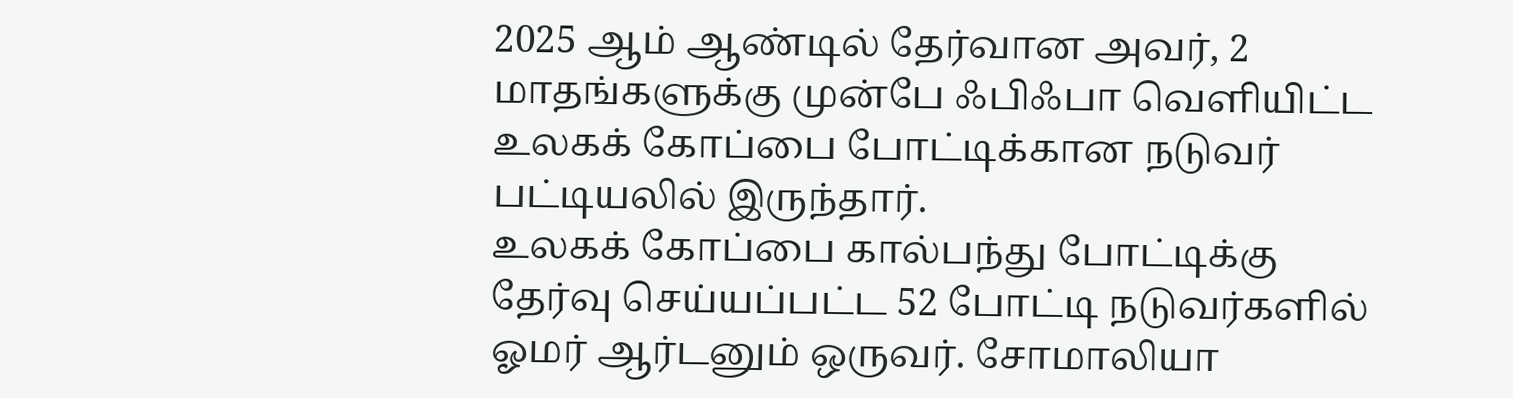2025 ஆம் ஆண்டில் தேர்வான அவர், 2 மாதங்களுக்கு முன்பே ஃபிஃபா வெளியிட்ட உலகக் கோப்பை போட்டிக்கான நடுவர் பட்டியலில் இருந்தார்.
உலகக் கோப்பை கால்பந்து போட்டிக்கு தேர்வு செய்யப்பட்ட 52 போட்டி நடுவர்களில் ஓமர் ஆர்டனும் ஒருவர். சோமாலியா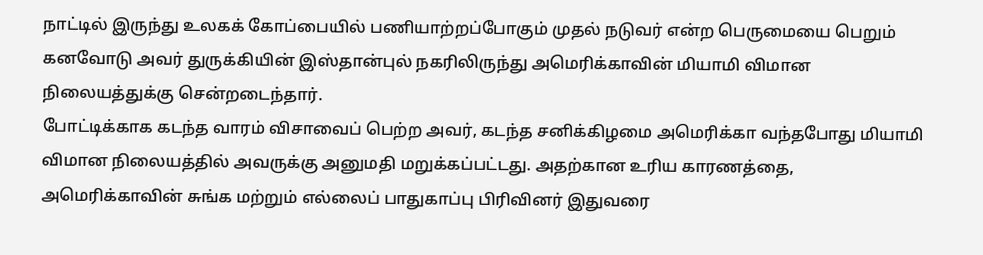நாட்டில் இருந்து உலகக் கோப்பையில் பணியாற்றப்போகும் முதல் நடுவர் என்ற பெருமையை பெறும் கனவோடு அவர் துருக்கியின் இஸ்தான்புல் நகரிலிருந்து அமெரிக்காவின் மியாமி விமான நிலையத்துக்கு சென்றடைந்தார்.
போட்டிக்காக கடந்த வாரம் விசாவைப் பெற்ற அவர், கடந்த சனிக்கிழமை அமெரிக்கா வந்தபோது மியாமி விமான நிலையத்தில் அவருக்கு அனுமதி மறுக்கப்பட்டது. அதற்கான உரிய காரணத்தை, அமெரிக்காவின் சுங்க மற்றும் எல்லைப் பாதுகாப்பு பிரிவினர் இதுவரை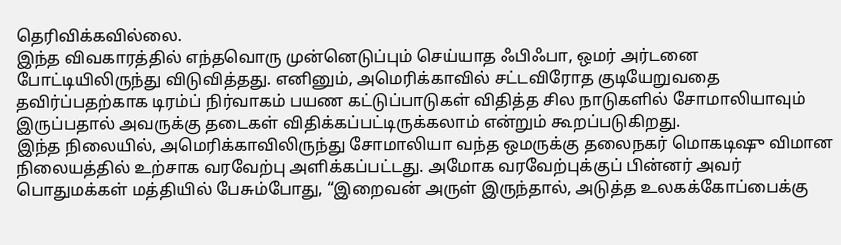தெரிவிக்கவில்லை.
இந்த விவகாரத்தில் எந்தவொரு முன்னெடுப்பும் செய்யாத ஃபிஃபா, ஒமர் அர்டனை போட்டியிலிருந்து விடுவித்தது. எனினும், அமெரிக்காவில் சட்டவிரோத குடியேறுவதை தவிர்ப்பதற்காக டிரம்ப் நிர்வாகம் பயண கட்டுப்பாடுகள் விதித்த சில நாடுகளில் சோமாலியாவும் இருப்பதால் அவருக்கு தடைகள் விதிக்கப்பட்டிருக்கலாம் என்றும் கூறப்படுகிறது.
இந்த நிலையில், அமெரிக்காவிலிருந்து சோமாலியா வந்த ஒமருக்கு தலைநகர் மொகடிஷு விமான நிலையத்தில் உற்சாக வரவேற்பு அளிக்கப்பட்டது. அமோக வரவேற்புக்குப் பின்னர் அவர் பொதுமக்கள் மத்தியில் பேசும்போது, “இறைவன் அருள் இருந்தால், அடுத்த உலகக்கோப்பைக்கு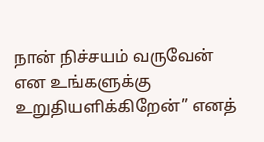நான் நிச்சயம் வருவேன் என உங்களுக்கு உறுதியளிக்கிறேன்” எனத்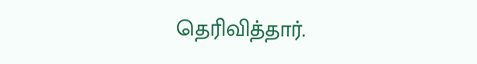தெரிவித்தார்.